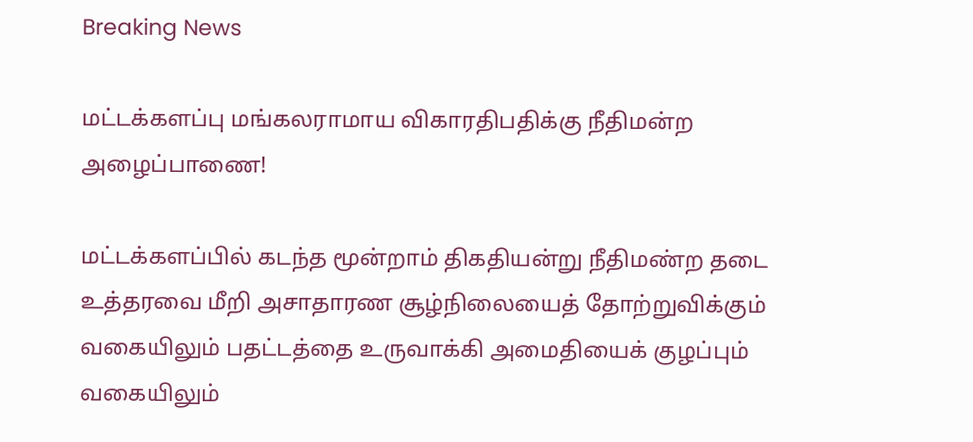Breaking News

மட்டக்களப்பு மங்கலராமாய விகாரதிபதிக்கு நீதிமன்ற அழைப்பாணை!

மட்டக்களப்பில் கடந்த மூன்றாம் திகதியன்று நீதிமண்ற தடை உத்தரவை மீறி அசாதாரண சூழ்நிலையைத் தோற்றுவிக்கும் வகையிலும் பதட்டத்தை உருவாக்கி அமைதியைக் குழப்பும் வகையிலும்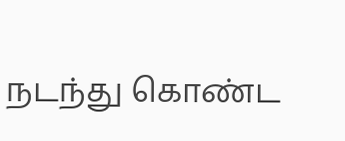நடந்து கொண்ட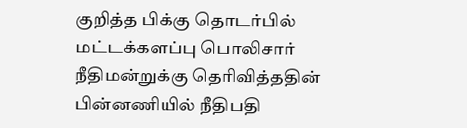குறித்த பிக்கு தொடர்பில் மட்டக்களப்பு பொலிசார் நீதிமன்றுக்கு தெரிவித்ததின் பின்னணியில் நீதிபதி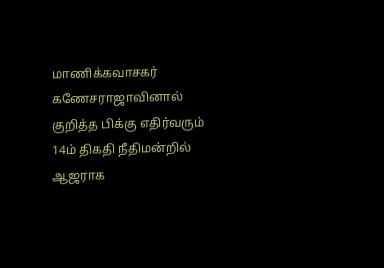மாணிக்கவாசகர் கணேசராஜாவினால் குறித்த பிக்கு எதிர்வரும் 14ம் திகதி நீதிமன்றில் ஆஜராக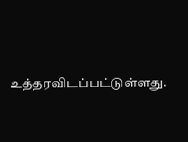உத்தரவிடப்பட்டுள்ளது.